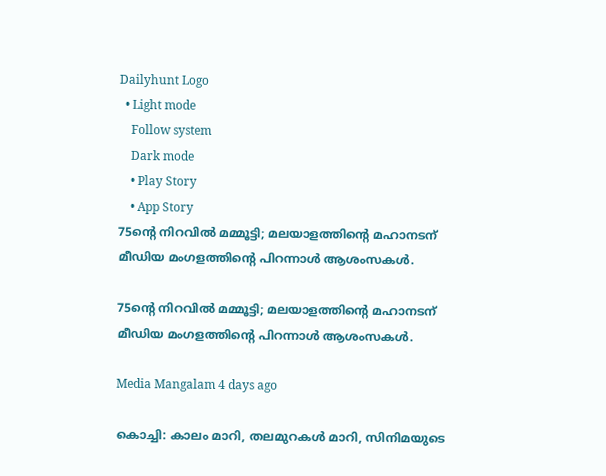Dailyhunt Logo
  • Light mode
    Follow system
    Dark mode
    • Play Story
    • App Story
75ന്റെ നിറവില്‍ മമ്മൂട്ടി; മലയാളത്തിന്റെ മഹാനടന് മീഡിയ മംഗളത്തിന്റെ പിറന്നാള്‍ ആശംസകള്‍.

75ന്റെ നിറവില്‍ മമ്മൂട്ടി; മലയാളത്തിന്റെ മഹാനടന് മീഡിയ മംഗളത്തിന്റെ പിറന്നാള്‍ ആശംസകള്‍.

Media Mangalam 4 days ago

കൊച്ചി: കാലം മാറി, തലമുറകള്‍ മാറി, സിനിമയുടെ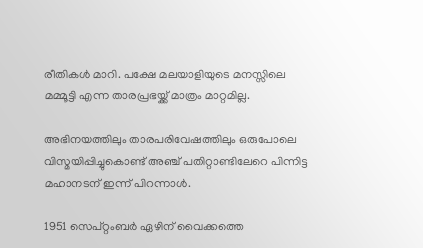രീതികള്‍ മാറി. പക്ഷേ മലയാളിയുടെ മനസ്സിലെ മമ്മൂട്ടി എന്ന താരപ്രഭയ്ക്ക് മാത്രം മാറ്റമില്ല.

അഭിനയത്തിലും താരപരിവേഷത്തിലും ഒരുപോലെ വിസ്മയിപ്പിച്ചുകൊണ്ട് അഞ്ച് പതിറ്റാണ്ടിലേറെ പിന്നിട്ട മഹാനടന് ഇന്ന് പിറന്നാള്‍.

1951 സെപ്റ്റംബർ ഏഴിന് വൈക്കത്തെ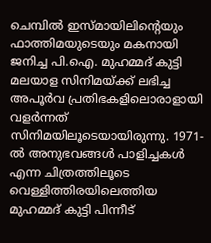ചെമ്പില്‍ ഇസ്മായിലിന്റെയും ഫാത്തിമയുടെയും മകനായി ജനിച്ച പി.ഐ. മുഹമ്മദ് കുട്ടി മലയാള സിനിമയ്ക്ക് ലഭിച്ച അപൂർവ പ്രതിഭകളിലൊരാളായി വളർന്നത് സിനിമയിലൂടെയായിരുന്നു. 1971-ല്‍ അനുഭവങ്ങള്‍ പാളിച്ചകള്‍ എന്ന ചിത്രത്തിലൂടെ വെള്ളിത്തിരയിലെത്തിയ മുഹമ്മദ് കുട്ടി പിന്നീട്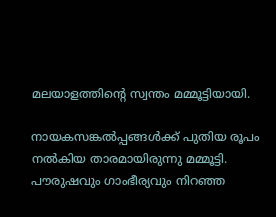മലയാളത്തിന്റെ സ്വന്തം മമ്മൂട്ടിയായി.

നായകസങ്കല്‍പ്പങ്ങള്‍ക്ക് പുതിയ രൂപം നല്‍കിയ താരമായിരുന്നു മമ്മൂട്ടി. പൗരുഷവും ഗാംഭീര്യവും നിറഞ്ഞ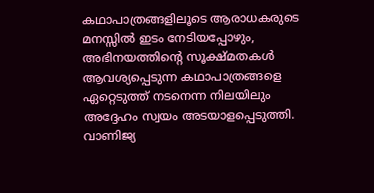കഥാപാത്രങ്ങളിലൂടെ ആരാധകരുടെ മനസ്സില്‍ ഇടം നേടിയപ്പോഴും, അഭിനയത്തിന്റെ സൂക്ഷ്മതകള്‍ ആവശ്യപ്പെടുന്ന കഥാപാത്രങ്ങളെ ഏറ്റെടുത്ത് നടനെന്ന നിലയിലും അദ്ദേഹം സ്വയം അടയാളപ്പെടുത്തി. വാണിജ്യ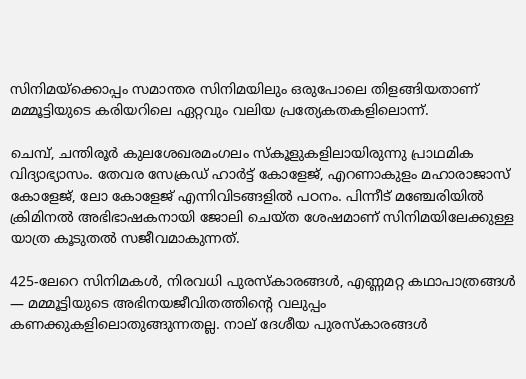സിനിമയ്ക്കൊപ്പം സമാന്തര സിനിമയിലും ഒരുപോലെ തിളങ്ങിയതാണ് മമ്മൂട്ടിയുടെ കരിയറിലെ ഏറ്റവും വലിയ പ്രത്യേകതകളിലൊന്ന്.

ചെമ്പ്, ചന്തിരൂർ കുലശേഖരമംഗലം സ്‌കൂളുകളിലായിരുന്നു പ്രാഥമിക വിദ്യാഭ്യാസം. തേവര സേക്രഡ് ഹാർട്ട് കോളേജ്, എറണാകുളം മഹാരാജാസ് കോളേജ്, ലോ കോളേജ് എന്നിവിടങ്ങളില്‍ പഠനം. പിന്നീട് മഞ്ചേരിയില്‍ ക്രിമിനല്‍ അഭിഭാഷകനായി ജോലി ചെയ്ത ശേഷമാണ് സിനിമയിലേക്കുള്ള യാത്ര കൂടുതല്‍ സജീവമാകുന്നത്.

425-ലേറെ സിനിമകള്‍, നിരവധി പുരസ്‌കാരങ്ങള്‍, എണ്ണമറ്റ കഥാപാത്രങ്ങള്‍ — മമ്മൂട്ടിയുടെ അഭിനയജീവിതത്തിന്റെ വലുപ്പം കണക്കുകളിലൊതുങ്ങുന്നതല്ല. നാല് ദേശീയ പുരസ്‌കാരങ്ങള്‍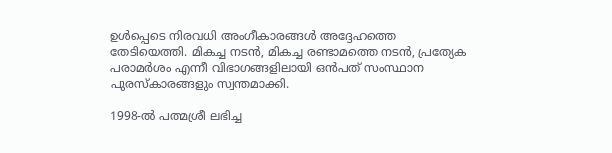ഉള്‍പ്പെടെ നിരവധി അംഗീകാരങ്ങള്‍ അദ്ദേഹത്തെ തേടിയെത്തി. മികച്ച നടൻ, മികച്ച രണ്ടാമത്തെ നടൻ, പ്രത്യേക പരാമർശം എന്നീ വിഭാഗങ്ങളിലായി ഒൻപത് സംസ്ഥാന പുരസ്‌കാരങ്ങളും സ്വന്തമാക്കി.

1998-ല്‍ പത്മശ്രീ ലഭിച്ച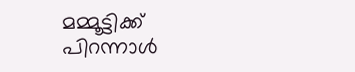മമ്മൂട്ടിക്ക് പിറന്നാള്‍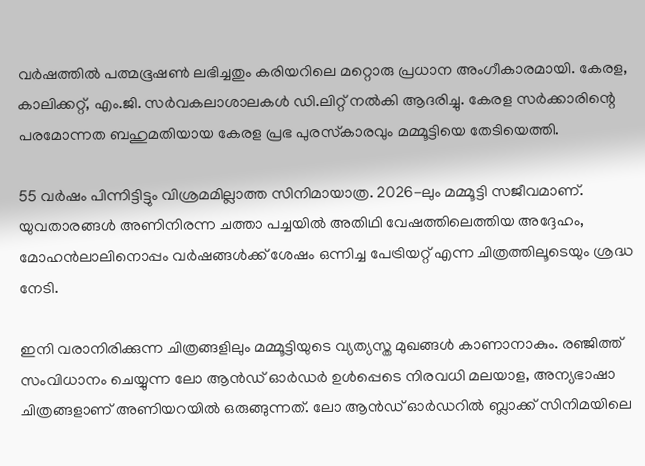വർഷത്തില്‍ പത്മഭൂഷണ്‍ ലഭിച്ചതും കരിയറിലെ മറ്റൊരു പ്രധാന അംഗീകാരമായി. കേരള, കാലിക്കറ്റ്, എം.ജി. സർവകലാശാലകള്‍ ഡി.ലിറ്റ് നല്‍കി ആദരിച്ചു. കേരള സർക്കാരിന്റെ പരമോന്നത ബഹുമതിയായ കേരള പ്രഭ പുരസ്‌കാരവും മമ്മൂട്ടിയെ തേടിയെത്തി.

55 വർഷം പിന്നിട്ടിട്ടും വിശ്രമമില്ലാത്ത സിനിമായാത്ര. 2026-ലും മമ്മൂട്ടി സജീവമാണ്. യുവതാരങ്ങള്‍ അണിനിരന്ന ചത്താ പച്ചയില്‍ അതിഥി വേഷത്തിലെത്തിയ അദ്ദേഹം, മോഹൻലാലിനൊപ്പം വർഷങ്ങള്‍ക്ക് ശേഷം ഒന്നിച്ച പേട്രിയറ്റ് എന്ന ചിത്രത്തിലൂടെയും ശ്രദ്ധ നേടി.

ഇനി വരാനിരിക്കുന്ന ചിത്രങ്ങളിലും മമ്മൂട്ടിയുടെ വ്യത്യസ്ത മുഖങ്ങള്‍ കാണാനാകും. രഞ്ജിത്ത് സംവിധാനം ചെയ്യുന്ന ലോ ആൻഡ് ഓർഡർ ഉള്‍പ്പെടെ നിരവധി മലയാള, അന്യഭാഷാ ചിത്രങ്ങളാണ് അണിയറയില്‍ ഒരുങ്ങുന്നത്. ലോ ആൻഡ് ഓർഡറില്‍ ബ്ലാക്ക് സിനിമയിലെ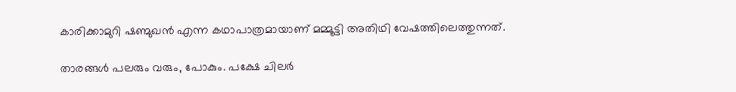കാരിക്കാമുറി ഷണ്മുഖൻ എന്ന കഥാപാത്രമായാണ് മമ്മൂട്ടി അതിഥി വേഷത്തിലെത്തുന്നത്.

താരങ്ങള്‍ പലരും വരും, പോകും. പക്ഷേ ചിലർ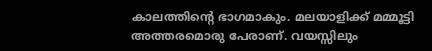കാലത്തിന്റെ ഭാഗമാകും. മലയാളിക്ക് മമ്മൂട്ടി അത്തരമൊരു പേരാണ്. വയസ്സിലും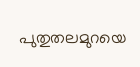പുതുതലമുറയെ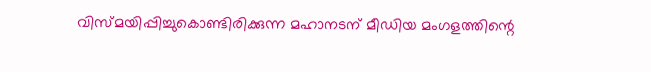വിസ്മയിപ്പിച്ചുകൊണ്ടിരിക്കുന്ന മഹാനടന് മീഡിയ മംഗളത്തിന്റെ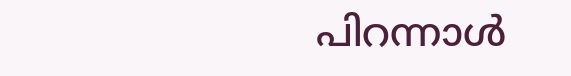പിറന്നാള്‍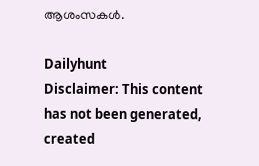ആശംസകള്‍.

Dailyhunt
Disclaimer: This content has not been generated, created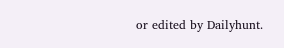or edited by Dailyhunt.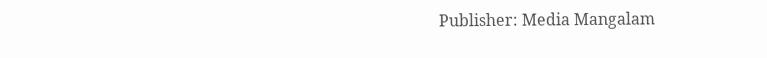Publisher: Media Mangalam